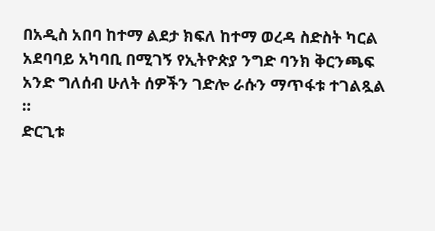በአዲስ አበባ ከተማ ልደታ ክፍለ ከተማ ወረዳ ስድስት ካርል አደባባይ አካባቢ በሚገኝ የኢትዮጵያ ንግድ ባንክ ቅርንጫፍ አንድ ግለሰብ ሁለት ሰዎችን ገድሎ ራሱን ማጥፋቱ ተገልጿል ።
ድርጊቱ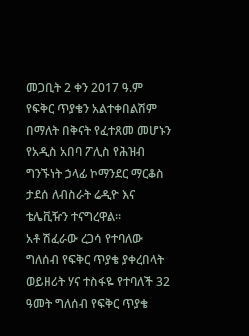መጋቢት 2 ቀን 2017 ዓ.ም የፍቅር ጥያቄን አልተቀበልሽም በማለት በቅናት የፈተጸመ መሆኑን የአዲስ አበባ ፖሊስ የሕዝብ ግንኙነት ኃላፊ ኮማንደር ማርቆስ ታደሰ ለብስራት ሬዲዮ እና ቴሌቪዥን ተናግረዋል።
አቶ ሽፈራው ረጋሳ የተባለው ግለሰብ የፍቅር ጥያቄ ያቀረበላት ወይዘሪት ሃና ተስፋዬ የተባለች 32 ዓመት ግለሰብ የፍቅር ጥያቄ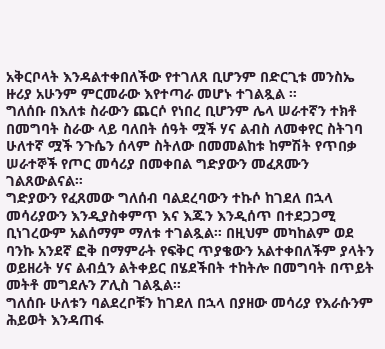አቅርቦላት እንዳልተቀበለችው የተገለጸ ቢሆንም በድርጊቱ መንስኤ ዙሪያ አሁንም ምርመራው እየተጣራ መሆኑ ተገልጿል ።
ግለሰቡ በእለቱ ስራውን ጨርሶ የነበረ ቢሆንም ሌላ ሠራተኛን ተክቶ በመግባት ስራው ላይ ባለበት ሰዓት ሟች ሃና ልብስ ለመቀየር ስትገባ ሁለተኛ ሟች ንጉሴን ሰላም ስትለው በመመልከቱ ከምሽት የጥበቃ ሠራተኞች የጦር መሳሪያ በመቀበል ግድያውን መፈጸሙን ገልጸውልናል።
ግድያውን የፈጸመው ግለሰብ ባልደረባውን ተኩሶ ከገደለ በኋላ መሳሪያውን እንዲያስቀምጥ እና እጁን እንዲሰጥ በተደጋጋሚ ቢነገረውም አልሰማም ማለቱ ተገልጿል። በዚህም መካከልም ወደ ባንኩ አንደኛ ፎቅ በማምራት የፍቅር ጥያቄውን አልተቀበለችም ያላትን ወይዘሪት ሃና ልብሷን ልትቀይር በሄደችበት ተከትሎ በመግባት በጥይት መትቶ መግደሉን ፖሊስ ገልጿል።
ግለሰቡ ሁለቱን ባልደረቦቹን ከገደለ በኋላ በያዘው መሳሪያ የእራሱንም ሕይወት እንዳጠፋ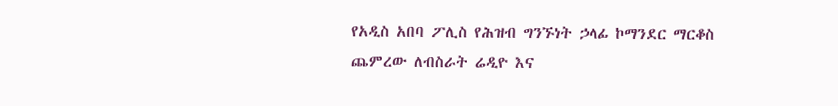የአዲስ አበባ ፖሊስ የሕዝብ ግንኙነት ኃላፊ ኮማንደር ማርቆስ ጨምረው ለብስራት ሬዲዮ እና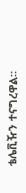ቴሌቪዥን ተናግረዋል።